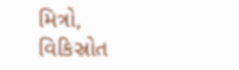મિત્રો,
વિકિસ્રોત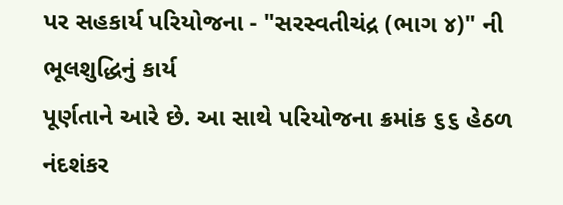પર સહકાર્ય પરિયોજના - "સરસ્વતીચંદ્ર (ભાગ ૪)" ની ભૂલશુદ્ધિનું કાર્ય
પૂર્ણતાને આરે છે. આ સાથે પરિયોજના ક્રમાંક ૬૬ હેઠળ નંદશંકર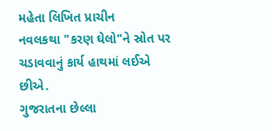મહેતા લિખિત પ્રાચીન
નવલકથા "કરણ ઘેલો"ને સ્રોત પર ચડાવવાનું કાર્ય હાથમાં લઈએ છીએ.
ગુજરાતના છેલ્લા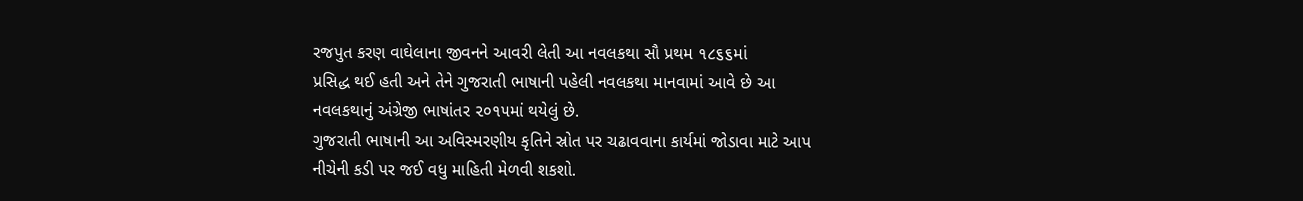રજપુત કરણ વાઘેલાના જીવનને આવરી લેતી આ નવલકથા સૌ પ્રથમ ૧૮૬૬માં
પ્રસિદ્ધ થઈ હતી અને તેને ગુજરાતી ભાષાની પહેલી નવલકથા માનવામાં આવે છે આ
નવલકથાનું અંગ્રેજી ભાષાંતર ૨૦૧૫માં થયેલું છે.
ગુજરાતી ભાષાની આ અવિસ્મરણીય કૃતિને સ્રોત પર ચઢાવવાના કાર્યમાં જોડાવા માટે આપ
નીચેની કડી પર જઈ વધુ માહિતી મેળવી શકશો.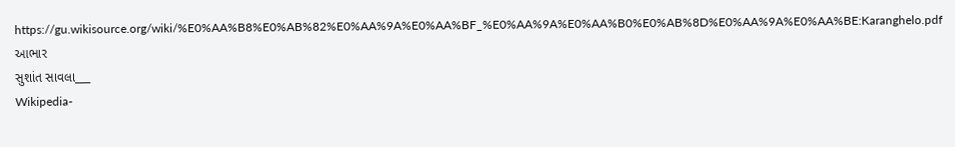https://gu.wikisource.org/wiki/%E0%AA%B8%E0%AB%82%E0%AA%9A%E0%AA%BF_%E0%AA%9A%E0%AA%B0%E0%AB%8D%E0%AA%9A%E0%AA%BE:Karanghelo.pdf
આભાર
સુશાંત સાવલા___
Wikipedia-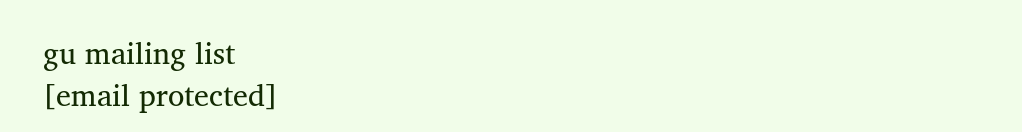gu mailing list
[email protected]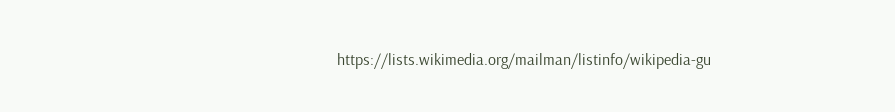https://lists.wikimedia.org/mailman/listinfo/wikipedia-gu